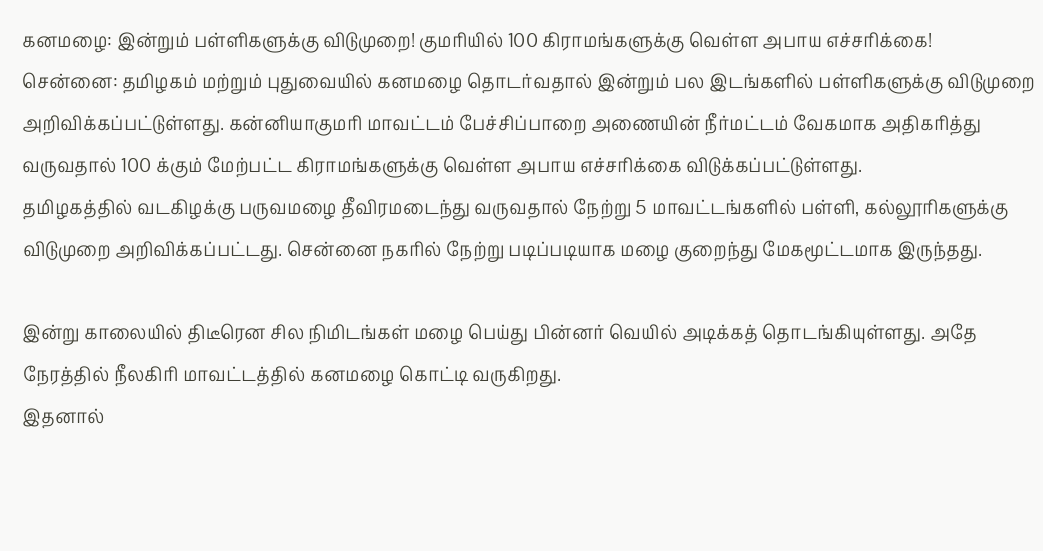கனமழை: இன்றும் பள்ளிகளுக்கு விடுமுறை! குமரியில் 100 கிராமங்களுக்கு வெள்ள அபாய எச்சரிக்கை!
சென்னை: தமிழகம் மற்றும் புதுவையில் கனமழை தொடர்வதால் இன்றும் பல இடங்களில் பள்ளிகளுக்கு விடுமுறை அறிவிக்கப்பட்டுள்ளது. கன்னியாகுமரி மாவட்டம் பேச்சிப்பாறை அணையின் நீர்மட்டம் வேகமாக அதிகரித்து வருவதால் 100 க்கும் மேற்பட்ட கிராமங்களுக்கு வெள்ள அபாய எச்சரிக்கை விடுக்கப்பட்டுள்ளது.
தமிழகத்தில் வடகிழக்கு பருவமழை தீவிரமடைந்து வருவதால் நேற்று 5 மாவட்டங்களில் பள்ளி, கல்லூரிகளுக்கு விடுமுறை அறிவிக்கப்பட்டது. சென்னை நகரில் நேற்று படிப்படியாக மழை குறைந்து மேகமூட்டமாக இருந்தது.

இன்று காலையில் திடீரென சில நிமிடங்கள் மழை பெய்து பின்னர் வெயில் அடிக்கத் தொடங்கியுள்ளது. அதே நேரத்தில் நீலகிரி மாவட்டத்தில் கனமழை கொட்டி வருகிறது.
இதனால்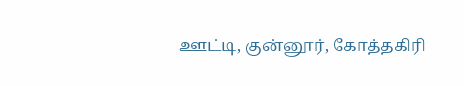ஊட்டி, குன்னூர், கோத்தகிரி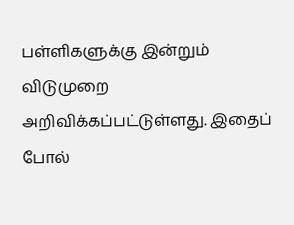பள்ளிகளுக்கு இன்றும் விடுமுறை அறிவிக்கப்பட்டுள்ளது. இதைப் போல்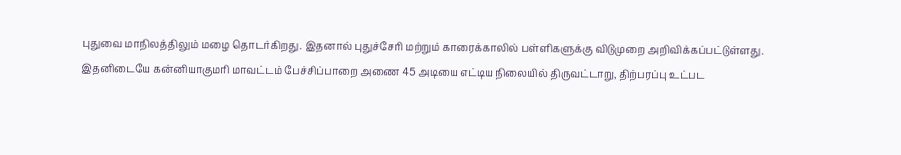புதுவை மாநிலத்திலும் மழை தொடர்கிறது. இதனால் புதுச்சேரி மற்றும் காரைக்காலில் பள்ளிகளுக்கு விடுமுறை அறிவிக்கப்பட்டுள்ளது.
இதனிடையே கன்னியாகுமரி மாவட்டம் பேச்சிப்பாறை அணை 45 அடியை எட்டிய நிலையில் திருவட்டாறு, திற்பரப்பு உட்பட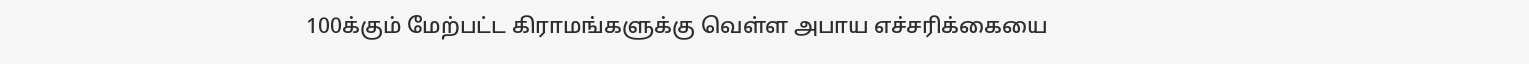100க்கும் மேற்பட்ட கிராமங்களுக்கு வெள்ள அபாய எச்சரிக்கையை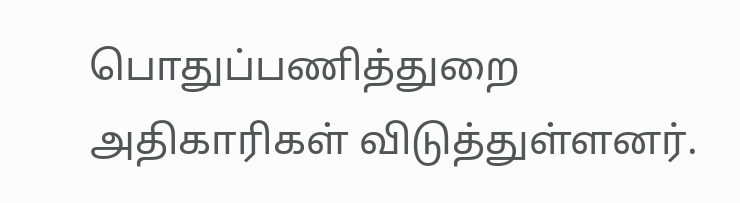பொதுப்பணித்துறை அதிகாரிகள் விடுத்துள்ளனர்.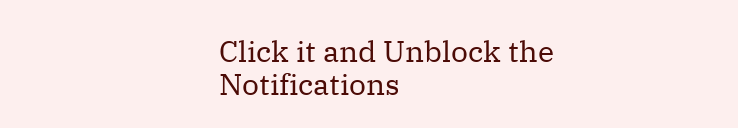Click it and Unblock the Notifications